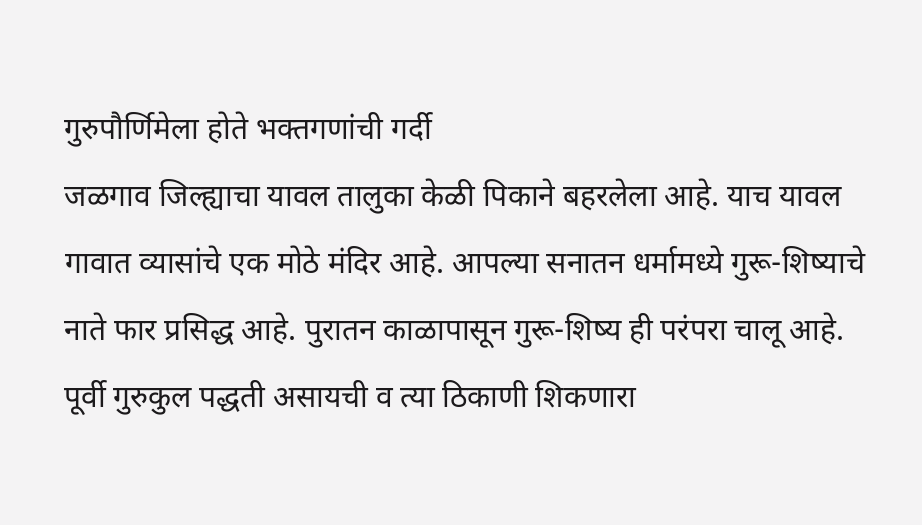गुरुपौर्णिमेला होते भक्तगणांची गर्दी
जळगाव जिल्ह्याचा यावल तालुका केळी पिकाने बहरलेला आहे. याच यावल गावात व्यासांचे एक मोठे मंदिर आहे. आपल्या सनातन धर्मामध्ये गुरू-शिष्याचे नाते फार प्रसिद्ध आहे. पुरातन काळापासून गुरू-शिष्य ही परंपरा चालू आहे. पूर्वी गुरुकुल पद्धती असायची व त्या ठिकाणी शिकणारा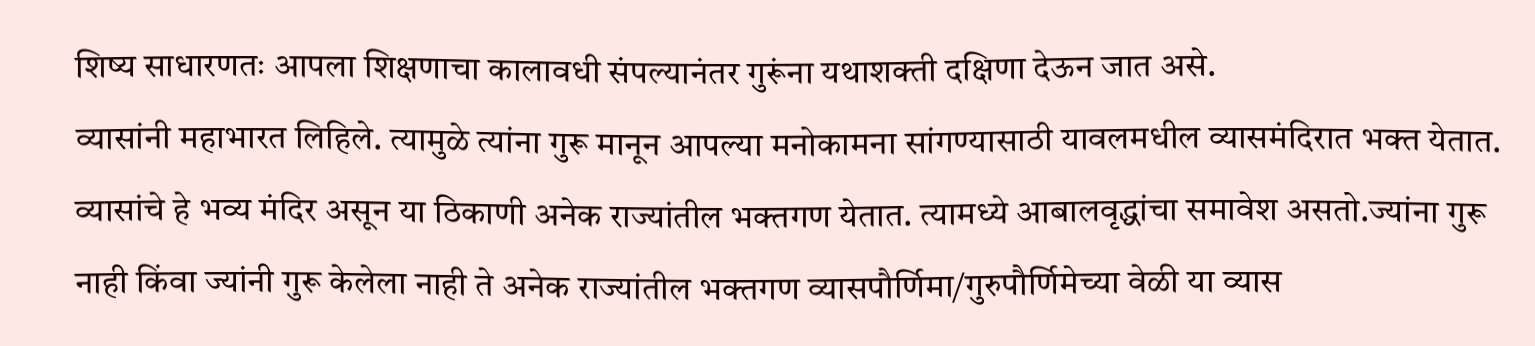शिष्य साधारणतः आपला शिक्षणाचा कालावधी संपल्यानंतर गुरूंना यथाशक्ती दक्षिणा देऊन जात असे.
व्यासांनी महाभारत लिहिले. त्यामुळे त्यांना गुरू मानून आपल्या मनोकामना सांगण्यासाठी यावलमधील व्यासमंदिरात भक्त येतात. व्यासांचे हे भव्य मंदिर असून या ठिकाणी अनेक राज्यांतील भक्तगण येतात. त्यामध्ये आबालवृद्धांचा समावेश असतो.ज्यांना गुरू नाही किंवा ज्यांनी गुरू केलेला नाही ते अनेक राज्यांतील भक्तगण व्यासपौर्णिमा/गुरुपौर्णिमेच्या वेळी या व्यास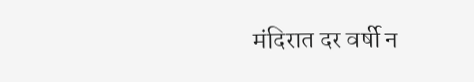मंदिरात दर वर्षी न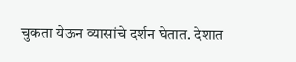चुकता येऊन व्यासांचे दर्शन घेतात. देशात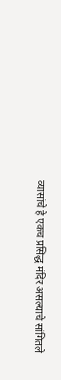व्यासांचे हे एकच प्रसिद्ध मंदिर असल्याचे सांगितले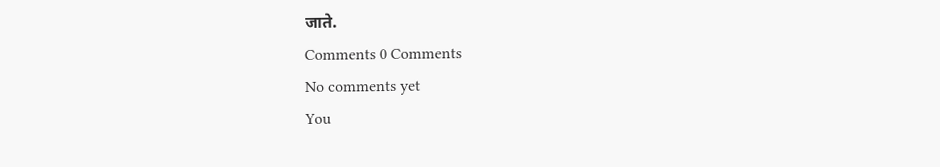जाते.
Comments 0 Comments
No comments yet
You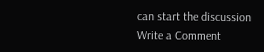can start the discussion
Write a Comment